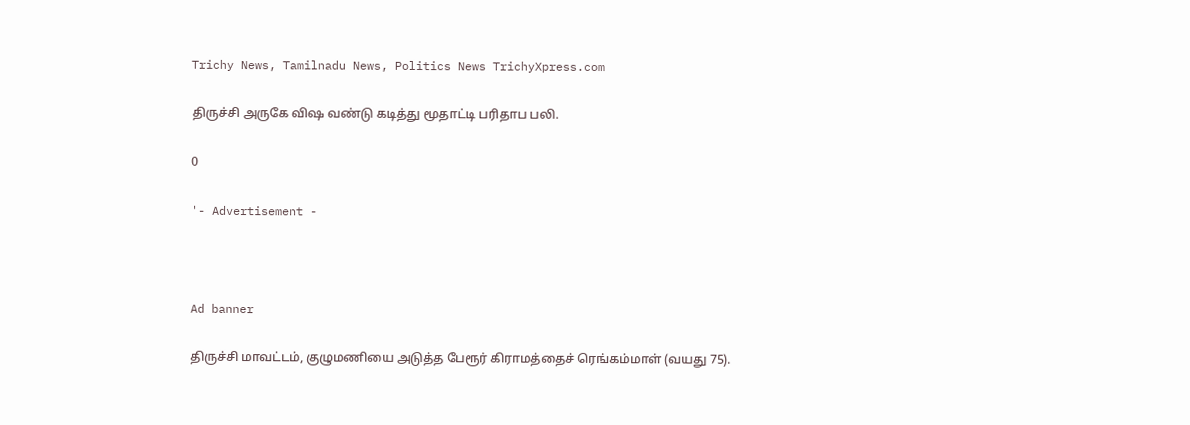Trichy News, Tamilnadu News, Politics News TrichyXpress.com

திருச்சி அருகே விஷ வண்டு கடித்து மூதாட்டி பரிதாப பலி.

0

'- Advertisement -



Ad banner

திருச்சி மாவட்டம், குழுமணியை அடுத்த பேரூர் கிராமத்தைச் ரெங்கம்மாள் (வயது 75).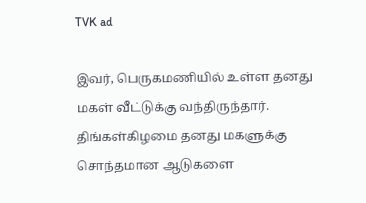TVK ad

இவர், பெருகமணியில் உள்ள தனது மகள் வீட்டுக்கு வந்திருந்தார். திங்கள்கிழமை தனது மகளுக்கு சொந்தமான ஆடுகளை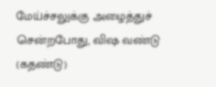மேய்ச்சலுக்கு அழைத்துச் சென்றபோது, விஷ வண்டு (கதண்டு)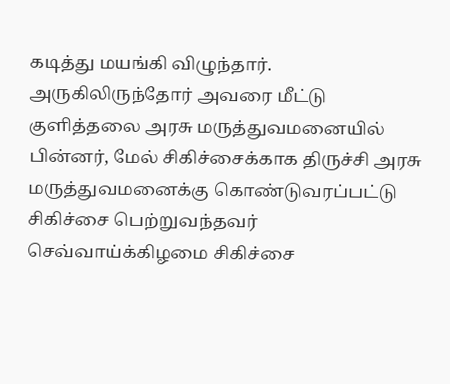கடித்து மயங்கி விழுந்தார். அருகிலிருந்தோர் அவரை மீட்டு குளித்தலை அரசு மருத்துவமனையில் பின்னர், மேல் சிகிச்சைக்காக திருச்சி அரசு மருத்துவமனைக்கு கொண்டுவரப்பட்டு சிகிச்சை பெற்றுவந்தவர் செவ்வாய்க்கிழமை சிகிச்சை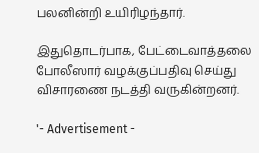பலனின்றி உயிரிழந்தார்.

இதுதொடர்பாக, பேட்டைவாத்தலை போலீஸார் வழக்குப்பதிவு செய்து விசாரணை நடத்தி வருகின்றனர்.

'- Advertisement -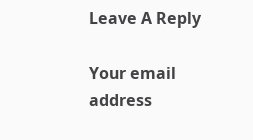Leave A Reply

Your email address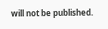will not be published.